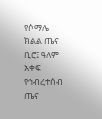የሶማሌ ክልል ጤና ቢሮ፤ ዓለም አቀፍ የኅብረተሰብ ጤና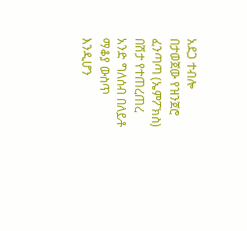አደጋ ተብሎ በታወጀው የዝንጀሮ ፈንጣጣ (ኤምፖክስ) በሽታ የተጠረጠረ አንድ ግለሰብ በለይቶ ማቆያ ውስጥ እንዲሆን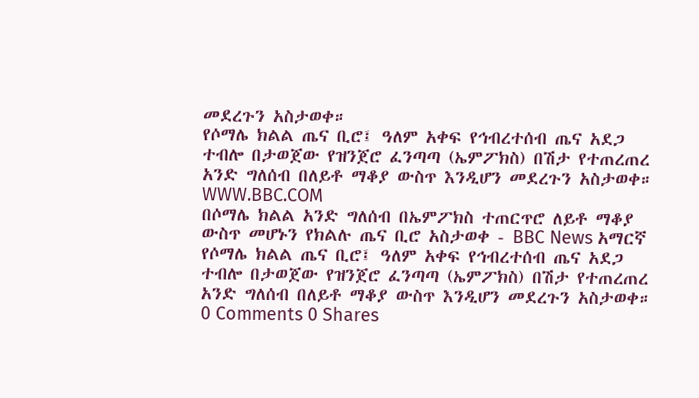መደረጉን አስታወቀ።
የሶማሌ ክልል ጤና ቢሮ፤ ዓለም አቀፍ የኅብረተሰብ ጤና አደጋ ተብሎ በታወጀው የዝንጀሮ ፈንጣጣ (ኤምፖክስ) በሽታ የተጠረጠረ አንድ ግለሰብ በለይቶ ማቆያ ውስጥ እንዲሆን መደረጉን አስታወቀ።
WWW.BBC.COM
በሶማሌ ክልል አንድ ግለሰብ በኤምፖክስ ተጠርጥሮ ለይቶ ማቆያ ውስጥ መሆኑን የክልሉ ጤና ቢሮ አስታወቀ - BBC News አማርኛ
የሶማሌ ክልል ጤና ቢሮ፤ ዓለም አቀፍ የኅብረተሰብ ጤና አደጋ ተብሎ በታወጀው የዝንጀሮ ፈንጣጣ (ኤምፖክስ) በሽታ የተጠረጠረ አንድ ግለሰብ በለይቶ ማቆያ ውስጥ እንዲሆን መደረጉን አስታወቀ።
0 Comments 0 Shares